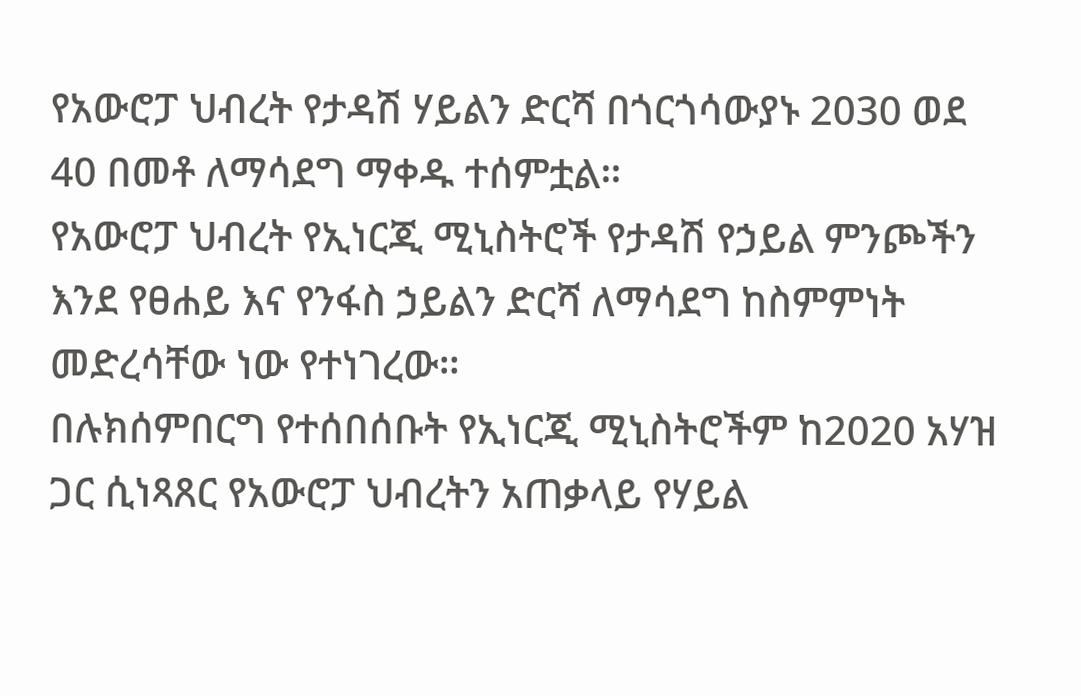የአውሮፓ ህብረት የታዳሽ ሃይልን ድርሻ በጎርጎሳውያኑ 2030 ወደ 40 በመቶ ለማሳደግ ማቀዱ ተሰምቷል።
የአውሮፓ ህብረት የኢነርጂ ሚኒስትሮች የታዳሽ የኃይል ምንጮችን እንደ የፀሐይ እና የንፋስ ኃይልን ድርሻ ለማሳደግ ከስምምነት መድረሳቸው ነው የተነገረው።
በሉክሰምበርግ የተሰበሰቡት የኢነርጂ ሚኒስትሮችም ከ2020 አሃዝ ጋር ሲነጻጸር የአውሮፓ ህብረትን አጠቃላይ የሃይል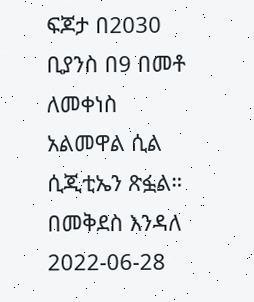ፍጆታ በ2030 ቢያንስ በ9 በመቶ ለመቀነስ አልመዋል ሲል ሲጂቲኤን ጽፏል።
በመቅደስ እንዳለ
2022-06-28